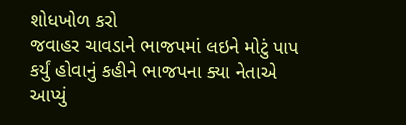શોધખોળ કરો
જવાહર ચાવડાને ભાજપમાં લઇને મોટું પાપ કર્યું હોવાનું કહીને ભાજપના ક્યા નેતાએ આપ્યું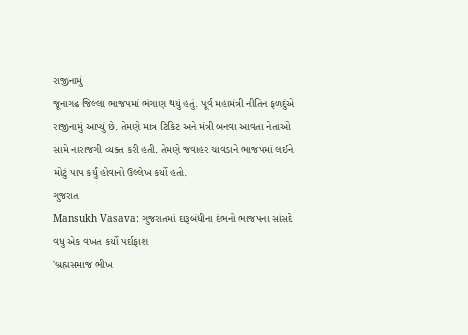રાજીનામું
જૂનાગઢ જિલ્લા ભાજપમાં ભંગાણ થયું હતું. પૂર્વ મહામંત્રી નીતિન ફળદુંએ રાજીનામું આપ્યું છે. તેમણે માત્ર ટિકિટ અને મંત્રી બનવા આવતા નેતાઓ સામે નારાજગી વ્યક્ત કરી હતી. તેમણે જવાહર ચાવડાને ભાજપમાં લઈને મોટું પાપ કર્યું હોવાનો ઉલ્લેખ કર્યો હતો.
ગુજરાત
Mansukh Vasava: ગુજરાતમાં દારૂબંધીના દંભનો ભાજપના સાંસદે વધુ એક વખત કર્યો પર્દાફાશ
'બ્રહ્મસમાજ ભીખ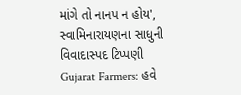માંગે તો નાનપ ન હોય', સ્વામિનારાયણના સાધુની વિવાદાસ્પદ ટિપ્પણી
Gujarat Farmers: હવે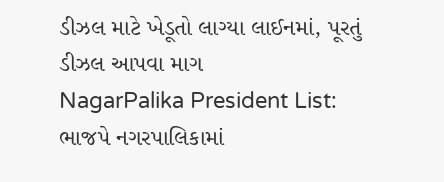ડીઝલ માટે ખેડૂતો લાગ્યા લાઈનમાં, પૂરતું ડીઝલ આપવા માગ
NagarPalika President List: ભાજપે નગરપાલિકામાં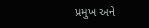પ્રમુખ અને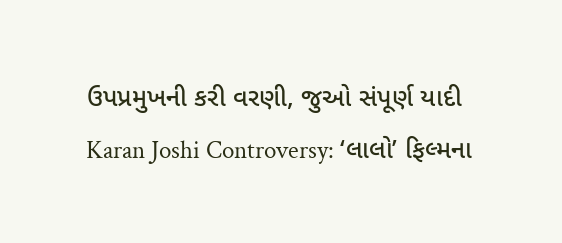ઉપપ્રમુખની કરી વરણી, જુઓ સંપૂર્ણ યાદી
Karan Joshi Controversy: ‘લાલો’ ફિલ્મના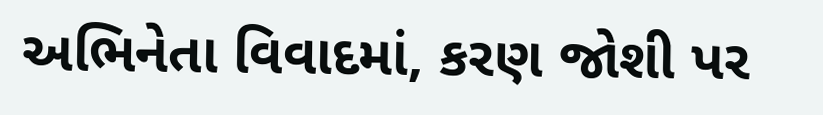અભિનેતા વિવાદમાં, કરણ જોશી પર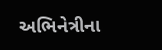અભિનેત્રીના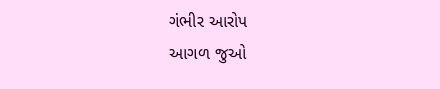ગંભીર આરોપ
આગળ જુઓ